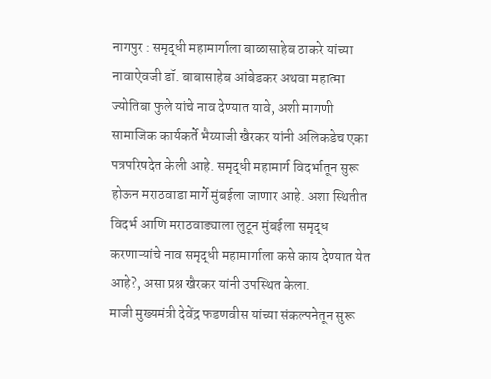नागपुर : समृद्धी महामार्गाला बाळासाहेब ठाकरे यांच्या नावाऐवजी डॉ. बाबासाहेब आंबेडकर अथवा महात्मा ज्योतिबा फुले यांचे नाव देण्यात यावे, अशी मागणी सामाजिक कार्यकर्ते भैय्याजी खैरकर यांनी अलिकडेच एका पत्रपरिषदेत केली आहे. समृद्धी महामार्ग विदर्भातून सुरू होऊन मराठवाडा मार्गे मुंबईला जाणार आहे. अशा स्थितीत विदर्भ आणि मराठवाड्याला लुटून मुंबईला समृद्ध करणाऱ्यांचे नाव समृद्धी महामार्गाला कसे काय देण्यात येत आहे?, असा प्रश्न खैरकर यांनी उपस्थित केला.
माजी मुख्यमंत्री देवेंद्र फडणवीस यांच्या संकल्पनेतून सुरू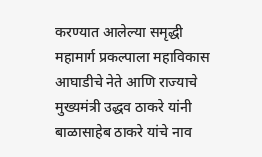करण्यात आलेल्या समृद्धी महामार्ग प्रकल्पाला महाविकास आघाडीचे नेते आणि राज्याचे मुख्यमंत्री उद्धव ठाकरे यांनी बाळासाहेब ठाकरे यांचे नाव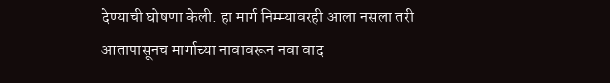देण्याची घोषणा केली. हा मार्ग निम्म्यावरही आला नसला तरी आतापासूनच मार्गाच्या नावावरून नवा वाद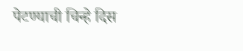पेटण्याची चिन्हे दिस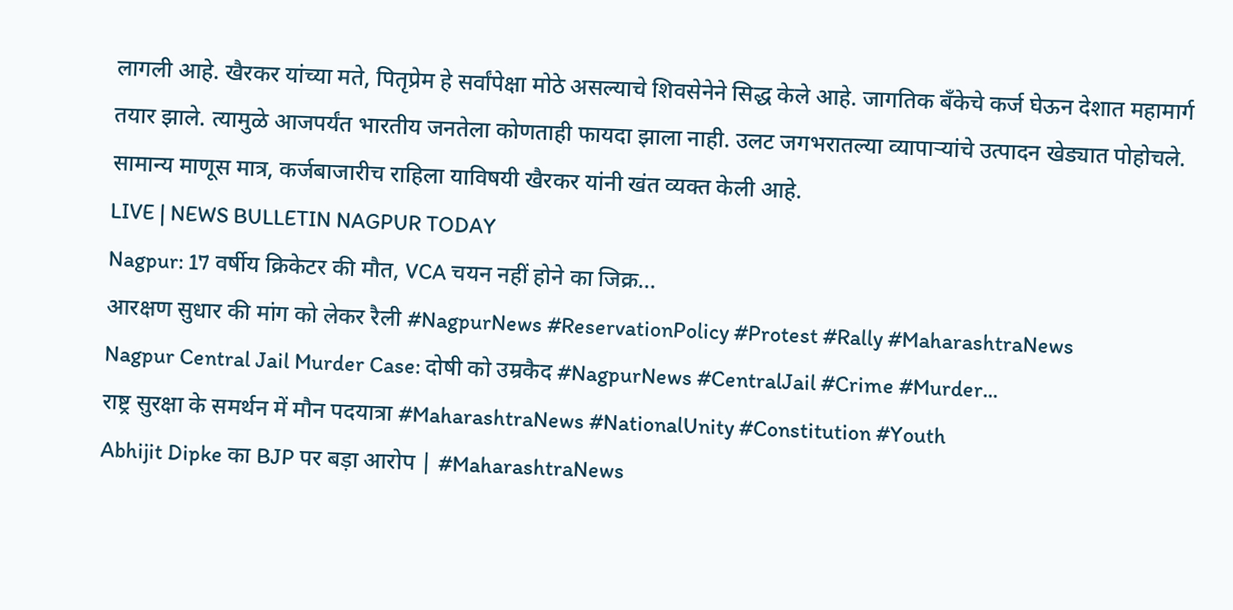लागली आहे. खैरकर यांच्या मते, पितृप्रेम हे सर्वांपेक्षा मोठे असल्याचे शिवसेनेने सिद्ध केले आहे. जागतिक बँकेचे कर्ज घेऊन देशात महामार्ग तयार झाले. त्यामुळे आजपर्यंत भारतीय जनतेला कोणताही फायदा झाला नाही. उलट जगभरातल्या व्यापाऱ्यांचे उत्पादन खेड्यात पोहोचले. सामान्य माणूस मात्र, कर्जबाजारीच राहिला याविषयी खैरकर यांनी खंत व्यक्त केली आहे.
LIVE | NEWS BULLETIN NAGPUR TODAY
Nagpur: 17 वर्षीय क्रिकेटर की मौत, VCA चयन नहीं होने का जिक्र...
आरक्षण सुधार की मांग को लेकर रैली #NagpurNews #ReservationPolicy #Protest #Rally #MaharashtraNews
Nagpur Central Jail Murder Case: दोषी को उम्रकैद #NagpurNews #CentralJail #Crime #Murder...
राष्ट्र सुरक्षा के समर्थन में मौन पदयात्रा #MaharashtraNews #NationalUnity #Constitution #Youth
Abhijit Dipke का BJP पर बड़ा आरोप | #MaharashtraNews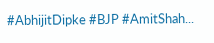#AbhijitDipke #BJP #AmitShah...